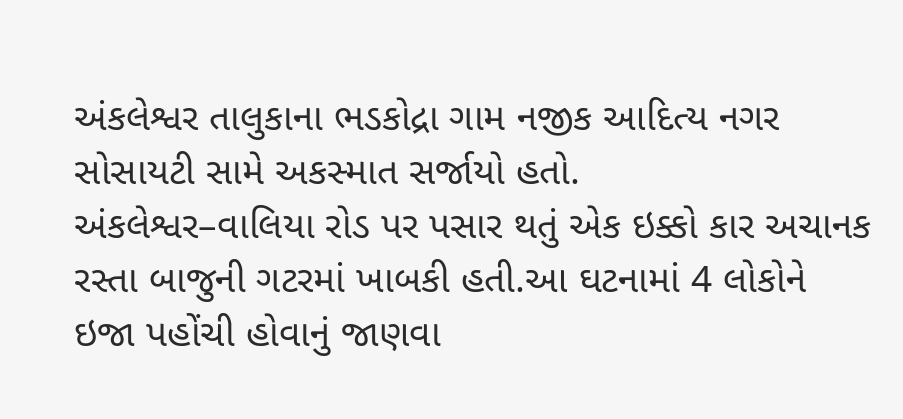અંકલેશ્વર તાલુકાના ભડકોદ્રા ગામ નજીક આદિત્ય નગર સોસાયટી સામે અકસ્માત સર્જાયો હતો.
અંકલેશ્વર–વાલિયા રોડ પર પસાર થતું એક ઇક્કો કાર અચાનક રસ્તા બાજુની ગટરમાં ખાબકી હતી.આ ઘટનામાં 4 લોકોને ઇજા પહોંચી હોવાનું જાણવા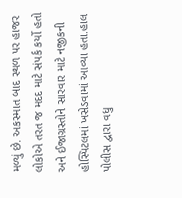મળ્યું છે. અકસ્માત બાદ સ્થળ પર હાજર લોકોએ તરત જ મદદ માટે સંપર્ક કર્યો હતો અને ઈજાગ્રસ્તોને સારવાર માટે નજીકની હોસ્પિટલમાં ખસેડવામાં આવ્યા હતા.હાલ પોલીસ દ્વારા વધુ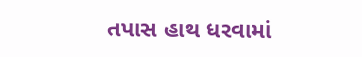તપાસ હાથ ધરવામાં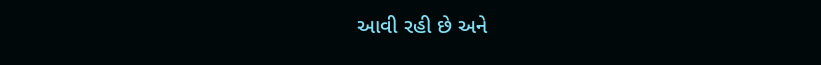આવી રહી છે અને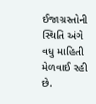ઈજાગ્રસ્તોની સ્થિતિ અંગે વધુ માહિતી મેળવાઈ રહી છે.